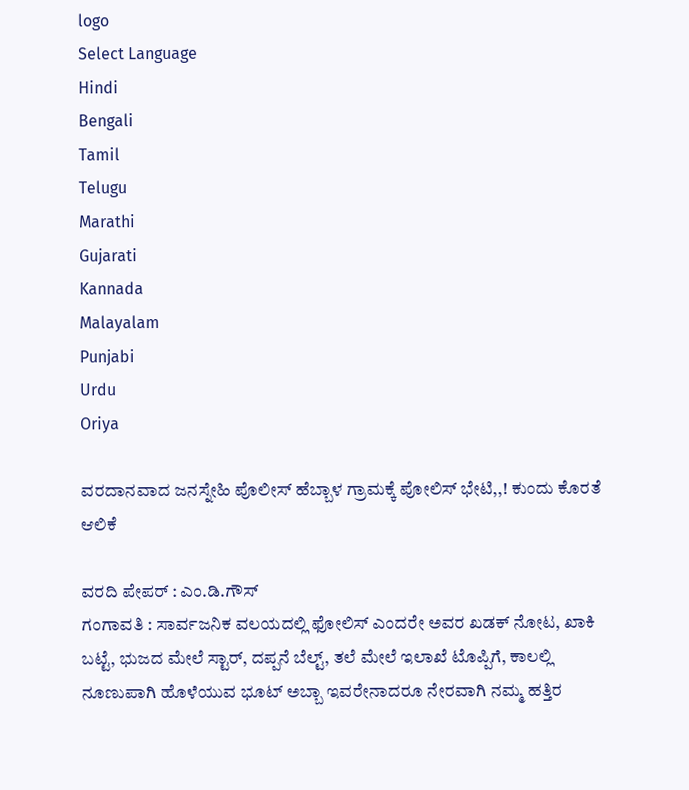logo
Select Language
Hindi
Bengali
Tamil
Telugu
Marathi
Gujarati
Kannada
Malayalam
Punjabi
Urdu
Oriya

ವರದಾನವಾದ ಜನಸ್ನೇಹಿ ಪೊಲೀಸ್ ಹೆಬ್ಬಾಳ ಗ್ರಾಮಕ್ಕೆ ಪೋಲಿಸ್ ಭೇಟಿ,,! ಕುಂದು ಕೊರತೆ ಆಲಿಕೆ

ವರದಿ ಪೇಪರ್ : ಎಂ.ಡಿ.ಗೌಸ್
ಗಂಗಾವತಿ : ಸಾರ್ವಜನಿಕ ವಲಯದಲ್ಲಿ ಫೋಲಿಸ್ ಎಂದರೇ ಅವರ ಖಡಕ್ ನೋಟ, ಖಾಕಿ ಬಟ್ಟೆ, ಭುಜದ ಮೇಲೆ ಸ್ಟಾರ್, ದಪ್ಪನೆ ಬೆಲ್ಟ್, ತಲೆ ಮೇಲೆ ಇಲಾಖೆ ಟೊಪ್ಪಿಗೆ, ಕಾಲಲ್ಲಿ ನೂಣುಪಾಗಿ ಹೊಳೆಯುವ ಭೂಟ್ ಅಬ್ಬಾ ಇವರೇನಾದರೂ ನೇರವಾಗಿ ನಮ್ಮ ಹತ್ತಿರ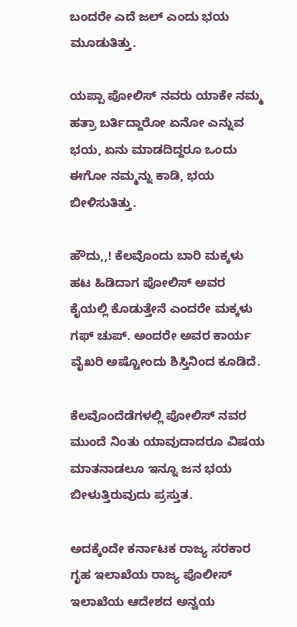ಬಂದರೇ ಎದೆ ಜಲ್ ಎಂದು ಭಯ ಮೂಡುತಿತ್ತು.

ಯಪ್ಪಾ ಪೋಲಿಸ್ ನವರು ಯಾಕೇ ನಮ್ಮ ಹತ್ರಾ ಬರ್ತಿದ್ದಾರೋ ಏನೋ ಎನ್ನುವ ಭಯ, ಏನು ಮಾಡದಿದ್ದರೂ ಒಂದು ಈಗೋ ನಮ್ಮನ್ನು ಕಾಡಿ, ಭಯ ಬೀಳಿಸುತಿತ್ತು.

ಹೌದು,,! ಕೆಲವೊಂದು ಬಾರಿ ಮಕ್ಕಳು ಹಟ ಹಿಡಿದಾಗ ಪೋಲಿಸ್ ಅವರ ಕೈಯಲ್ಲಿ ಕೊಡುತ್ತೇನೆ ಎಂದರೇ ಮಕ್ಕಳು ಗಫ್ ಚುಪ್. ಅಂದರೇ ಅವರ ಕಾರ್ಯ ವೈಖರಿ ಅಷ್ಟೋಂದು ಶಿಸ್ತಿನಿಂದ ಕೂಡಿದೆ.

ಕೆಲವೊಂದೆಡೆಗಳಲ್ಲಿ ಪೋಲಿಸ್ ನವರ ಮುಂದೆ ನಿಂತು ಯಾವುದಾದರೂ ವಿಷಯ ಮಾತನಾಡಲೂ ಇನ್ನೂ ಜನ ಭಯ ಬೀಳುತ್ತಿರುವುದು ಪ್ರಸ್ತುತ.

ಅದಕ್ಕೆಂದೇ ಕರ್ನಾಟಕ ರಾಜ್ಯ ಸರಕಾರ ಗೃಹ ಇಲಾಖೆಯ ರಾಜ್ಯ ಪೊಲೀಸ್ ಇಲಾಖೆಯ ಆದೇಶದ ಅನ್ವಯ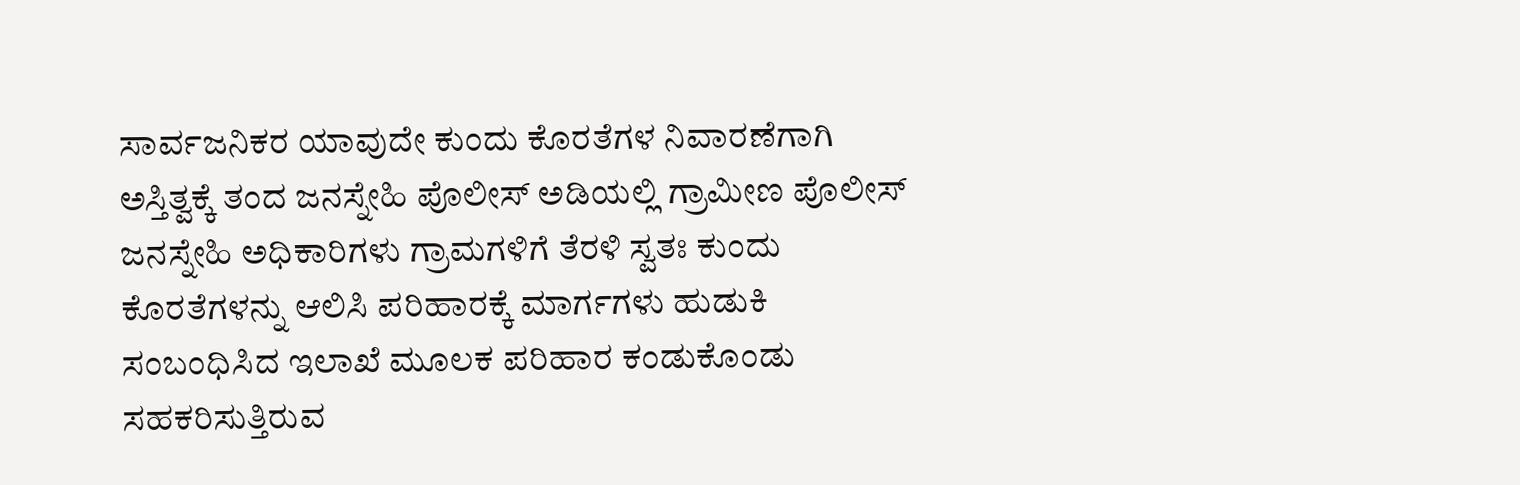ಸಾರ್ವಜನಿಕರ ಯಾವುದೇ ಕುಂದು ಕೊರತೆಗಳ ನಿವಾರಣೆಗಾಗಿ ಅಸ್ತಿತ್ವಕ್ಕೆ ತಂದ ಜನಸ್ನೇಹಿ ಪೊಲೀಸ್ ಅಡಿಯಲ್ಲಿ ಗ್ರಾಮೀಣ ಪೊಲೀಸ್ ಜನಸ್ನೇಹಿ ಅಧಿಕಾರಿಗಳು ಗ್ರಾಮಗಳಿಗೆ ತೆರಳಿ ಸ್ವತಃ ಕುಂದು ಕೊರತೆಗಳನ್ನು ಆಲಿಸಿ ಪರಿಹಾರಕ್ಕೆ ಮಾರ್ಗಗಳು ಹುಡುಕಿ ಸಂಬಂಧಿಸಿದ ಇಲಾಖೆ ಮೂಲಕ ಪರಿಹಾರ ಕಂಡುಕೊಂಡು ಸಹಕರಿಸುತ್ತಿರುವ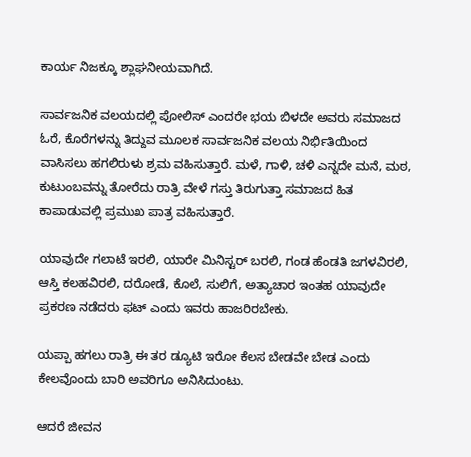ಕಾರ್ಯ ನಿಜಕ್ಕೂ ಶ್ಲಾಘನೀಯವಾಗಿದೆ.

ಸಾರ್ವಜನಿಕ ವಲಯದಲ್ಲಿ ಪೋಲಿಸ್ ಎಂದರೇ ಭಯ ಬಿಳದೇ ಅವರು ಸಮಾಜದ ಓರೆ, ಕೊರೆಗಳನ್ನು ತಿದ್ದುವ ಮೂಲಕ ಸಾರ್ವಜನಿಕ ವಲಯ ನಿರ್ಭಿತಿಯಿಂದ ವಾಸಿಸಲು ಹಗಲಿರುಳು ಶ್ರಮ ವಹಿಸುತ್ತಾರೆ. ಮಳೆ, ಗಾಳಿ, ಚಳಿ ಎನ್ನದೇ ಮನೆ, ಮಠ, ಕುಟುಂಬವನ್ನು ತೋರೆದು ರಾತ್ರಿ ವೇಳೆ ಗಸ್ತು ತಿರುಗುತ್ತಾ ಸಮಾಜದ ಹಿತ ಕಾಪಾಡುವಲ್ಲಿ ಪ್ರಮುಖ ಪಾತ್ರ ವಹಿಸುತ್ತಾರೆ.

ಯಾವುದೇ ಗಲಾಟೆ ಇರಲಿ, ಯಾರೇ ಮಿನಿಸ್ಟರ್ ಬರಲಿ, ಗಂಡ ಹೆಂಡತಿ ಜಗಳವಿರಲಿ, ಆಸ್ತಿ ಕಲಹವಿರಲಿ, ದರೋಡೆ, ಕೊಲೆ, ಸುಲಿಗೆ, ಅತ್ಯಾಚಾರ ಇಂತಹ ಯಾವುದೇ ಪ್ರಕರಣ ನಡೆದರು ಫಟ್ ಎಂದು ಇವರು ಹಾಜರಿರಬೇಕು.

ಯಪ್ಪಾ ಹಗಲು ರಾತ್ರಿ ಈ ತರ ಡ್ಯೂಟಿ ಇರೋ ಕೆಲಸ ಬೇಡವೇ ಬೇಡ ಎಂದು ಕೇಲವೊಂದು ಬಾರಿ ಅವರಿಗೂ ಅನಿಸಿದುಂಟು.

ಆದರೆ ಜೀವನ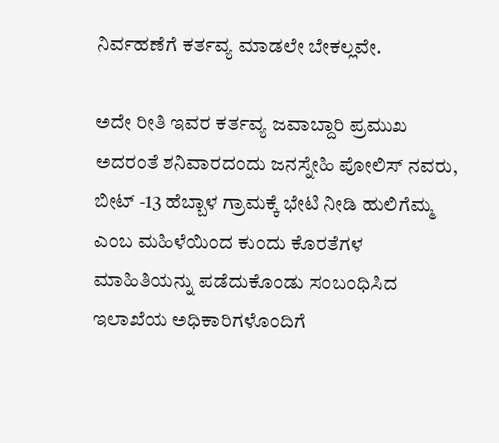ನಿರ್ವಹಣೆಗೆ ಕರ್ತವ್ಯ ಮಾಡಲೇ ಬೇಕಲ್ಲವೇ.

ಅದೇ ರೀತಿ ಇವರ ಕರ್ತವ್ಯ ಜವಾಬ್ದಾರಿ ಪ್ರಮುಖ ಅದರಂತೆ ಶನಿವಾರದಂದು ಜನಸ್ನೇಹಿ ಪೋಲಿಸ್ ನವರು, ಬೀಟ್ -13 ಹೆಬ್ಬಾಳ ಗ್ರಾಮಕ್ಕೆ ಭೇಟಿ ನೀಡಿ ಹುಲಿಗೆಮ್ಮ ಎಂಬ ಮಹಿಳೆಯಿಂದ ಕುಂದು ಕೊರತೆಗಳ ಮಾಹಿತಿಯನ್ನು ಪಡೆದುಕೊಂಡು ಸಂಬಂಧಿಸಿದ ಇಲಾಖೆಯ ಅಧಿಕಾರಿಗಳೊಂದಿಗೆ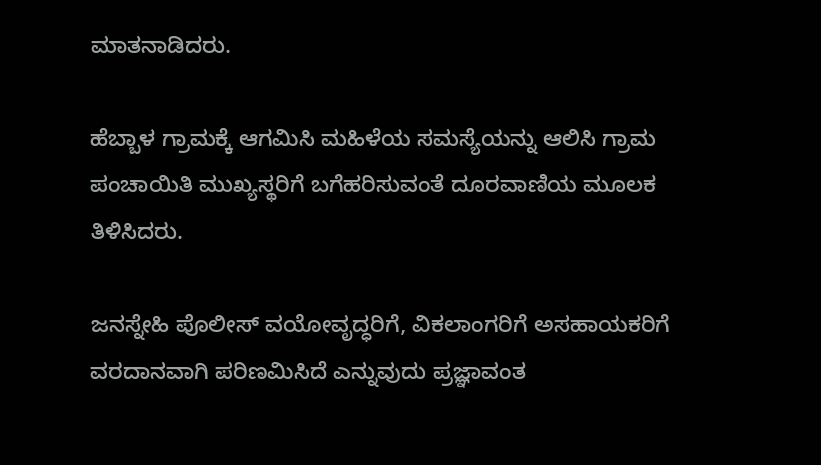ಮಾತನಾಡಿದರು.

ಹೆಬ್ಬಾಳ ಗ್ರಾಮಕ್ಕೆ ಆಗಮಿಸಿ ಮಹಿಳೆಯ ಸಮಸ್ಯೆಯನ್ನು ಆಲಿಸಿ ಗ್ರಾಮ ಪಂಚಾಯಿತಿ ಮುಖ್ಯಸ್ಥರಿಗೆ ಬಗೆಹರಿಸುವಂತೆ ದೂರವಾಣಿಯ ಮೂಲಕ ತಿಳಿಸಿದರು.

ಜನಸ್ನೇಹಿ ಪೊಲೀಸ್ ವಯೋವೃದ್ಧರಿಗೆ, ವಿಕಲಾಂಗರಿಗೆ ಅಸಹಾಯಕರಿಗೆ ವರದಾನವಾಗಿ ಪರಿಣಮಿಸಿದೆ ಎನ್ನುವುದು ಪ್ರಜ್ಞಾವಂತ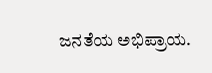ಜನತೆಯ ಅಭಿಪ್ರಾಯ.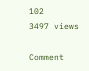102
3497 views

Comment